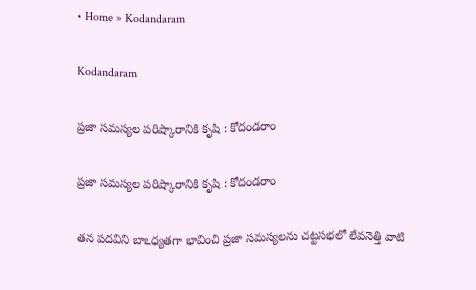• Home » Kodandaram

Kodandaram

ప్రజా సమస్యల పరిష్కారానికి కృషి : కోదండరాం

ప్రజా సమస్యల పరిష్కారానికి కృషి : కోదండరాం

తన పదవిని బాఽధ్యతగా భావించి ప్రజా సమస్యలను చట్టసభలో లేవనెత్తి వాటి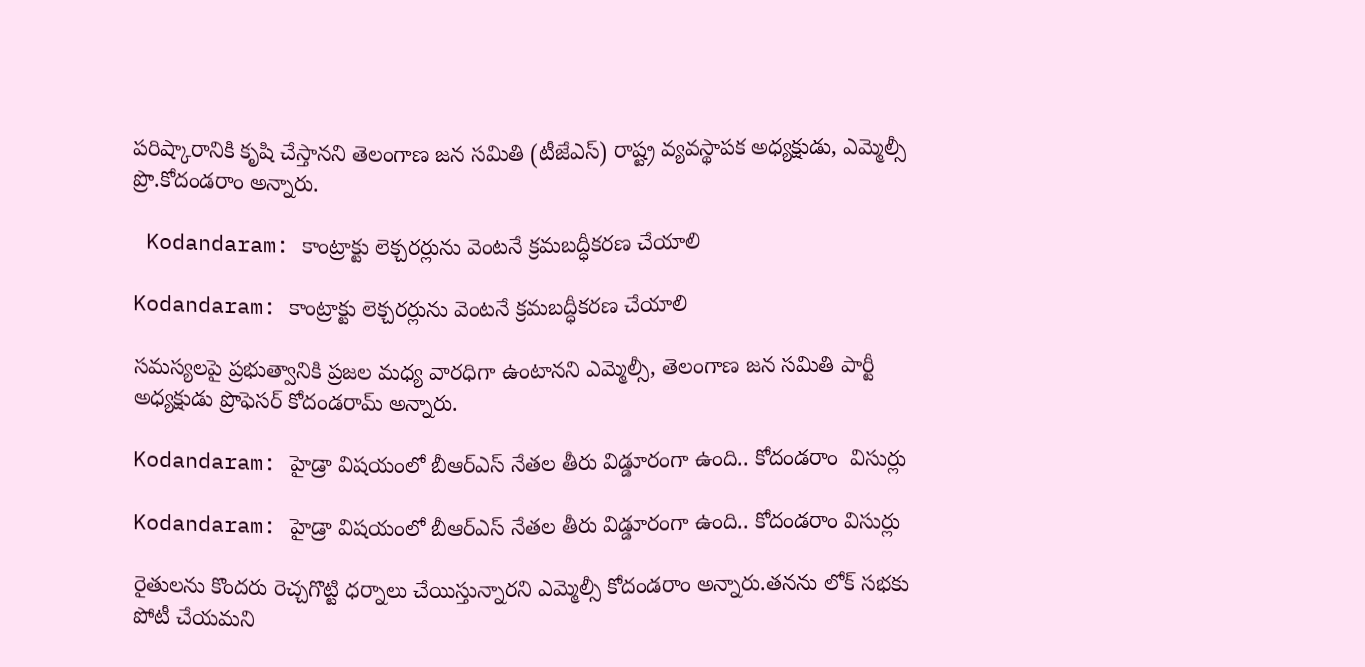పరిష్కారానికి కృషి చేస్తానని తెలంగాణ జన సమితి (టీజేఎస్‌) రాష్ట్ర వ్యవస్థాపక అధ్యక్షుడు, ఎమ్మెల్సీ ప్రొ.కోదండరాం అన్నారు.

 Kodandaram: కాంట్రాక్టు లెక్చరర్లును వెంటనే క్రమబద్ధీకరణ చేయాలి

Kodandaram: కాంట్రాక్టు లెక్చరర్లును వెంటనే క్రమబద్ధీకరణ చేయాలి

సమస్యలపై ప్రభుత్వానికి ప్రజల మధ్య వారధిగా ఉంటానని ఎమ్మెల్సీ, తెలంగాణ జన సమితి పార్టీ అధ్యక్షుడు ప్రొఫెసర్ కోదండరామ్ అన్నారు.

Kodandaram: హైడ్రా విషయంలో బీఆర్ఎస్ నేతల తీరు విడ్డూరంగా ఉంది.. కోదండరాం  విసుర్లు

Kodandaram: హైడ్రా విషయంలో బీఆర్ఎస్ నేతల తీరు విడ్డూరంగా ఉంది.. కోదండరాం విసుర్లు

రైతులను కొందరు రెచ్చగొట్టి ధర్నాలు చేయిస్తున్నారని ఎమ్మెల్సీ కోదండరాం అన్నారు.తనను లోక్ సభకు పోటీ చేయమని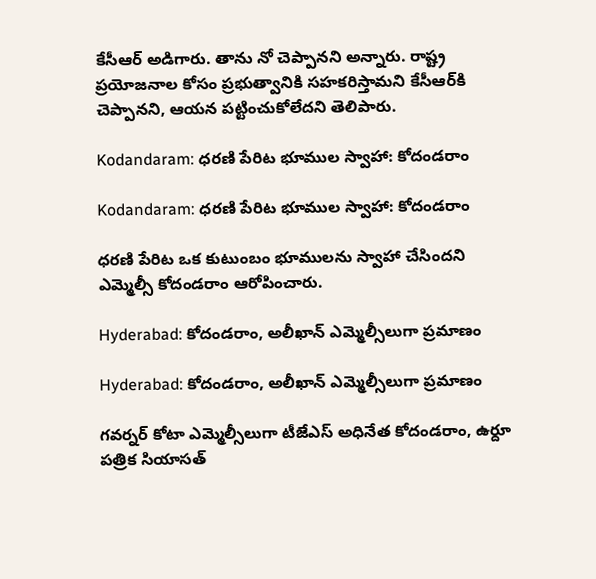కేసీఆర్ అడిగారు. తాను నో చెప్పానని అన్నారు. రాష్ట్ర ప్రయోజనాల కోసం ప్రభుత్వానికి సహకరిస్తామని కేసీఆర్‌కి చెప్పానని, ఆయన పట్టించుకోలేదని తెలిపారు.

Kodandaram: ధరణి పేరిట భూముల స్వాహా: కోదండరాం

Kodandaram: ధరణి పేరిట భూముల స్వాహా: కోదండరాం

ధరణి పేరిట ఒక కుటుంబం భూములను స్వాహా చేసిందని ఎమ్మెల్సీ కోదండరాం ఆరోపించారు.

Hyderabad: కోదండరాం, అలీఖాన్‌ ఎమ్మెల్సీలుగా ప్రమాణం

Hyderabad: కోదండరాం, అలీఖాన్‌ ఎమ్మెల్సీలుగా ప్రమాణం

గవర్నర్‌ కోటా ఎమ్మెల్సీలుగా టీజేఎస్‌ అధినేత కోదండరాం, ఉర్దూ పత్రిక సియాసత్‌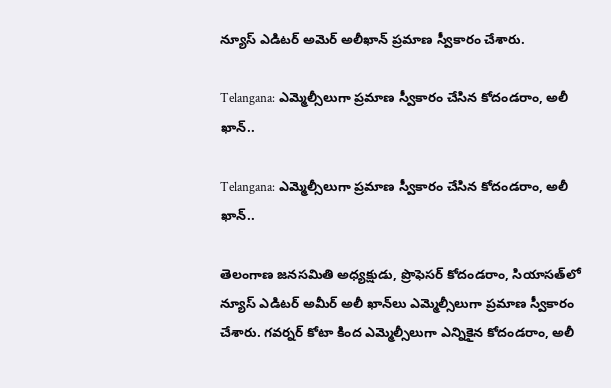న్యూస్‌ ఎడిటర్‌ అమెర్‌ అలీఖాన్‌ ప్రమాణ స్వీకారం చేశారు.

Telangana: ఎమ్మెల్సీలుగా ప్రమాణ స్వీకారం చేసిన కోదండరాం, అలీ ఖాన్..

Telangana: ఎమ్మెల్సీలుగా ప్రమాణ స్వీకారం చేసిన కోదండరాం, అలీ ఖాన్..

తెలంగాణ జనసమితి అధ్యక్షుడు, ప్రొఫెసర్ కోదండరాం, సియాసత్‌లో న్యూస్‌ ఎడిటర్‌ అమీర్ అలీ ఖాన్‌లు ఎమ్మెల్సీలుగా ప్రమాణ స్వీకారం చేశారు. గవర్నర్ కోటా కింద ఎమ్మెల్సీలుగా ఎన్నికైన కోదండరాం, అలీ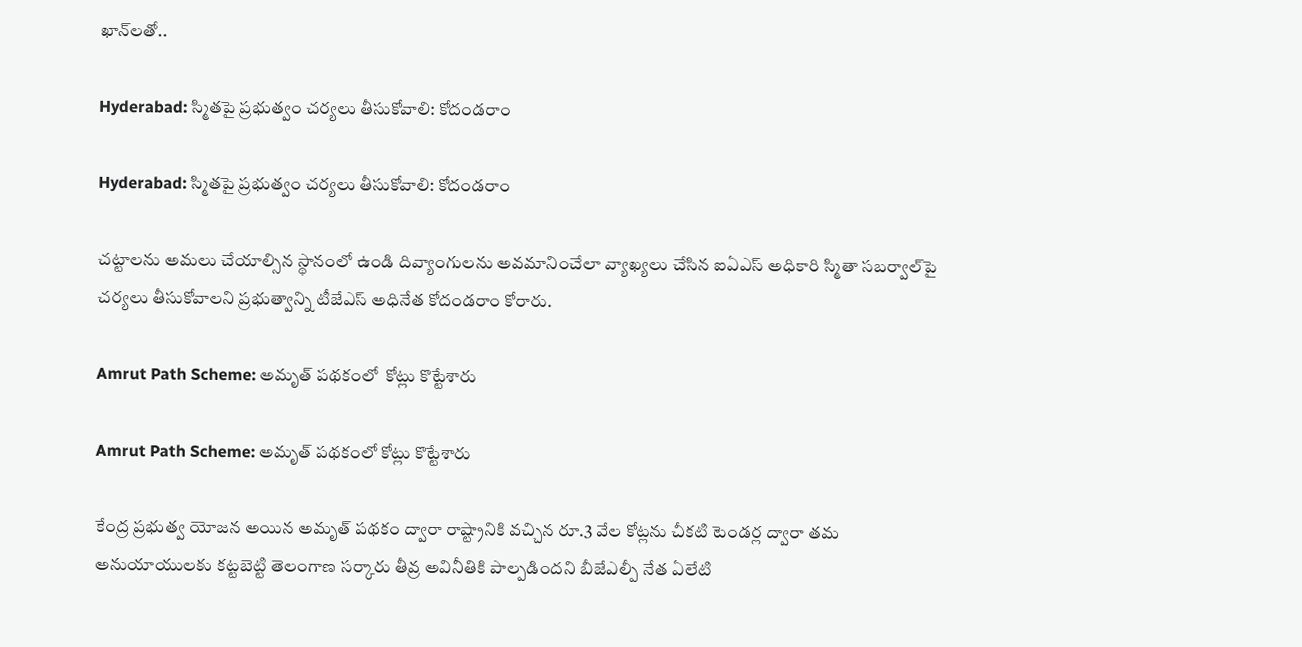ఖాన్‌లతో..

Hyderabad: స్మితపై ప్రభుత్వం చర్యలు తీసుకోవాలి: కోదండరాం

Hyderabad: స్మితపై ప్రభుత్వం చర్యలు తీసుకోవాలి: కోదండరాం

చట్టాలను అమలు చేయాల్సిన స్థానంలో ఉండి దివ్యాంగులను అవమానించేలా వ్యాఖ్యలు చేసిన ఐఏఎస్‌ అధికారి స్మితా సబర్వాల్‌పై చర్యలు తీసుకోవాలని ప్రభుత్వాన్ని టీజేఎస్‌ అధినేత కోదండరాం కోరారు.

Amrut Path Scheme: అమృత్‌ పథకంలో  కోట్లు కొట్టేశారు

Amrut Path Scheme: అమృత్‌ పథకంలో కోట్లు కొట్టేశారు

కేంద్ర ప్రభుత్వ యోజన అయిన అమృత్‌ పథకం ద్వారా రాష్ట్రానికి వచ్చిన రూ.3 వేల కోట్లను చీకటి టెండర్ల ద్వారా తమ అనుయాయులకు కట్టబెట్టి తెలంగాణ సర్కారు తీవ్ర అవినీతికి పాల్పడిందని బీజేఎల్పీ నేత ఏలేటి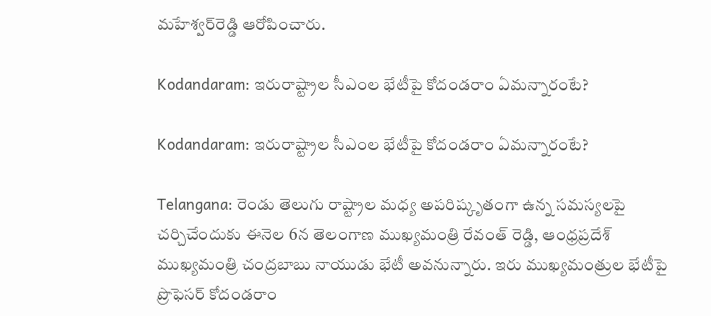మహేశ్వర్‌రెడ్డి ఆరోపించారు.

Kodandaram: ఇరురాష్ట్రాల సీఎంల భేటీపై కోదండరాం ఏమన్నారంటే?

Kodandaram: ఇరురాష్ట్రాల సీఎంల భేటీపై కోదండరాం ఏమన్నారంటే?

Telangana: రెండు తెలుగు రాష్ట్రాల మధ్య అపరిష్కృతంగా ఉన్న సమస్యలపై చర్చిచేందుకు ఈనెల 6న తెలంగాణ ముఖ్యమంత్రి రేవంత్ రెడ్డి, ఆంధ్రప్రదేశ్ ముఖ్యమంత్రి చంద్రబాబు నాయుడు భేటీ అవనున్నారు. ఇరు ముఖ్యమంత్రుల భేటీపై ప్రొఫెసర్ కోదండరాం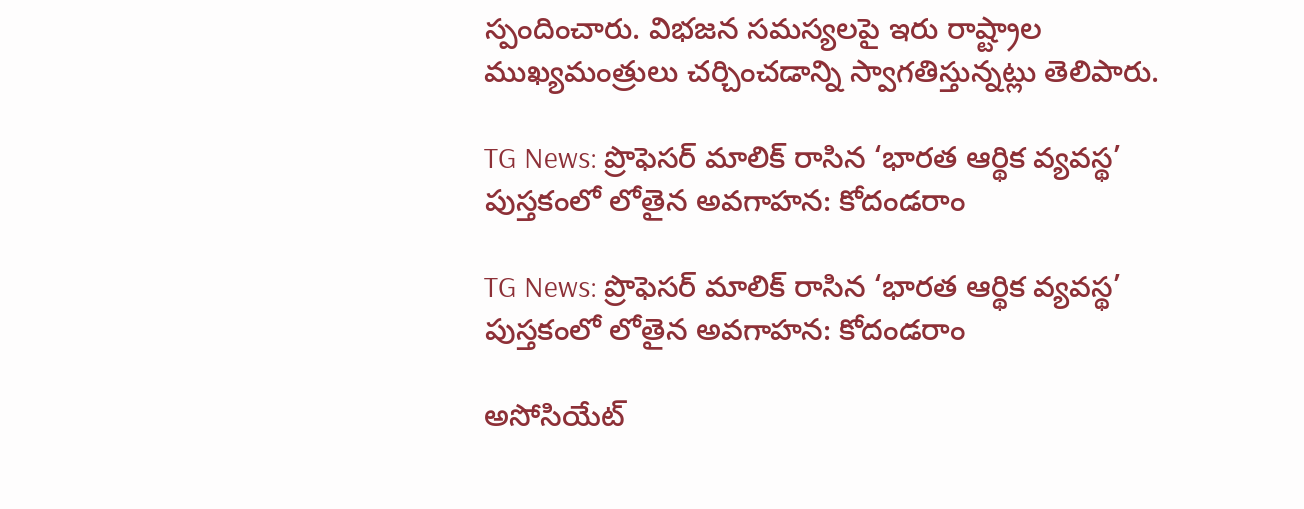స్పందించారు. విభజన సమస్యలపై ఇరు రాష్ట్రాల ముఖ్యమంత్రులు చర్చించడాన్ని స్వాగతిస్తున్నట్లు తెలిపారు.

TG News: ప్రొఫెసర్ మాలిక్ రాసిన ‘భారత ఆర్థిక వ్యవస్థ’ పుస్తకంలో లోతైన అవగాహన: కోదండరాం

TG News: ప్రొఫెసర్ మాలిక్ రాసిన ‘భారత ఆర్థిక వ్యవస్థ’ పుస్తకంలో లోతైన అవగాహన: కోదండరాం

అసోసియేట్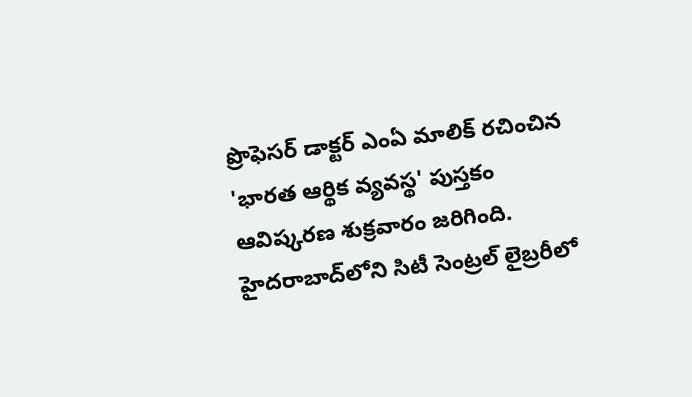ప్రొఫెసర్ డాక్టర్ ఎంఏ మాలిక్ రచించిన 'భారత ఆర్థిక వ్యవస్థ' పుస్తకం ఆవిష్కరణ శుక్రవారం జరిగింది. హైదరాబాద్‌లోని సిటీ సెంట్రల్ లైబ్రరీలో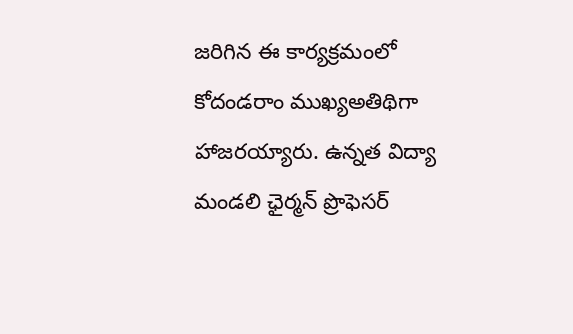జరిగిన ఈ కార్యక్రమంలో కోదండరాం ముఖ్యఅతిథిగా హాజరయ్యారు. ఉన్నత విద్యా మండలి ఛైర్మన్ ప్రొఫెసర్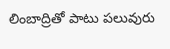లింబాద్రి‌తో పాటు పలువురు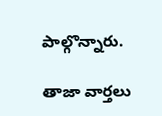పాల్గొన్నారు.

తాజా వార్తలు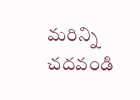మరిన్ని చదవండి